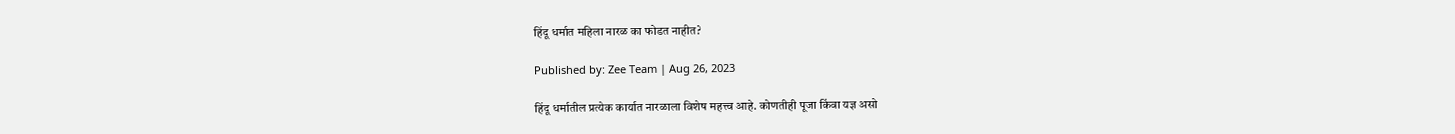हिंदू धर्मात महिला नारळ का फोडत नाहीत?

Published by: Zee Team | Aug 26, 2023

हिंदू धर्मातील प्रत्येक कार्यात नारळाला विशेष महत्त्व आहे. कोणतीही पूजा किंवा यज्ञ असो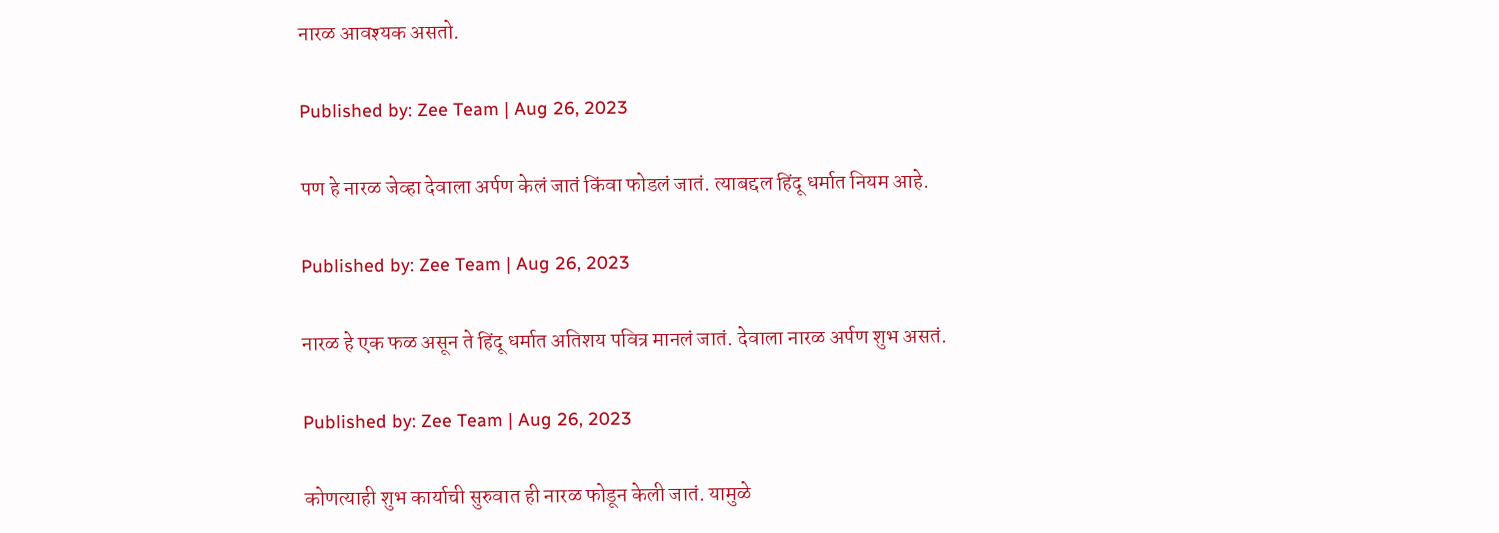नारळ आवश्यक असतो.

Published by: Zee Team | Aug 26, 2023

पण हे नारळ जेव्हा देवाला अर्पण केलं जातं किंवा फोडलं जातं. त्याबद्दल हिंदू धर्मात नियम आहे.

Published by: Zee Team | Aug 26, 2023

नारळ हे एक फळ असून ते हिंदू धर्मात अतिशय पवित्र मानलं जातं. देवाला नारळ अर्पण शुभ असतं.

Published by: Zee Team | Aug 26, 2023

कोणत्याही शुभ कार्याची सुरुवात ही नारळ फोडून केली जातं. यामुळे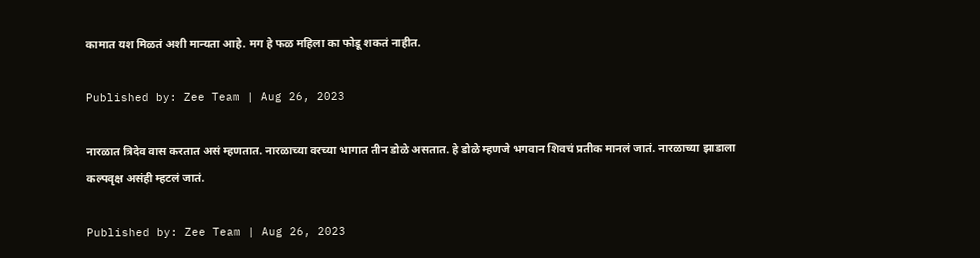कामात यश मिळतं अशी मान्यता आहे. मग हे फळ महिला का फोडू शकतं नाहीत.

Published by: Zee Team | Aug 26, 2023

नारळात त्रिदेव वास करतात असं म्हणतात. नारळाच्या वरच्या भागात तीन डोळे असतात. हे डोळे म्हणजे भगवान शिवचं प्रतीक मानलं जातं. नारळाच्या झाडाला कल्पवृक्ष असंही म्हटलं जातं.

Published by: Zee Team | Aug 26, 2023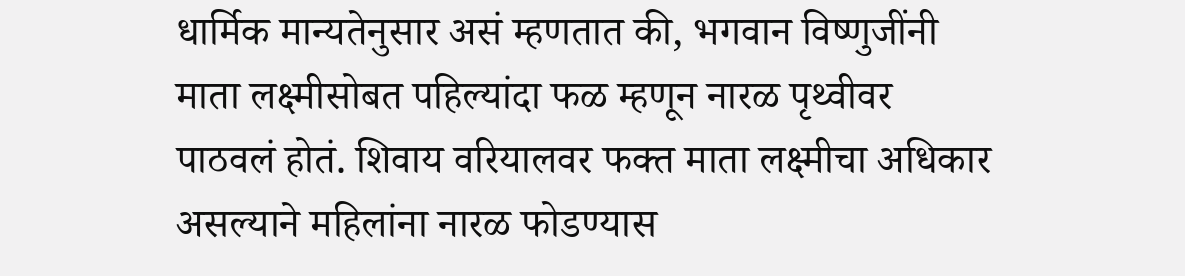धार्मिक मान्यतेनुसार असं म्हणतात की, भगवान विष्णुजींनी माता लक्ष्मीसोबत पहिल्यांदा फळ म्हणून नारळ पृथ्वीवर पाठवलं होतं. शिवाय वरियालवर फक्त माता लक्ष्मीचा अधिकार असल्याने महिलांना नारळ फोडण्यास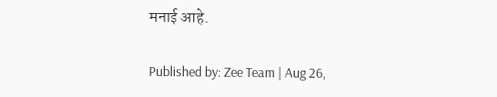मनाई आहे.

Published by: Zee Team | Aug 26,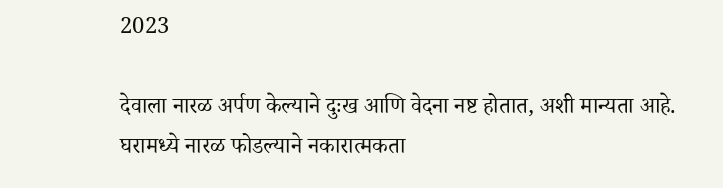2023

देवाला नारळ अर्पण केल्याने दुःख आणि वेदना नष्ट होतात, अशी मान्यता आहे. घरामध्ये नारळ फोडल्याने नकारात्मकता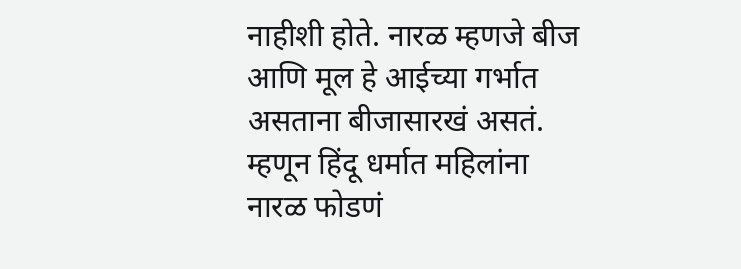नाहीशी होते. नारळ म्हणजे बीज आणि मूल हे आईच्या गर्भात असताना बीजासारखं असतं. म्हणून हिंदू धर्मात महिलांना नारळ फोडणं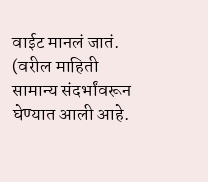वाईट मानलं जातं. (वरील माहिती सामान्य संदर्भांवरून घेण्यात आली आहे.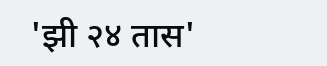'झी २४ तास'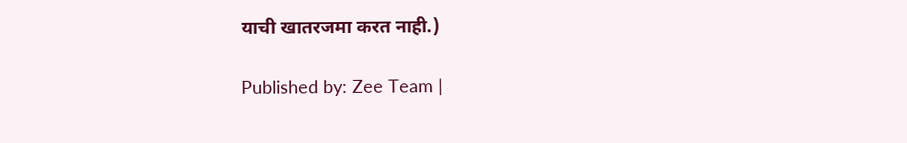याची खातरजमा करत नाही.)

Published by: Zee Team |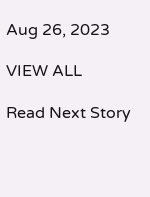Aug 26, 2023

VIEW ALL

Read Next Story